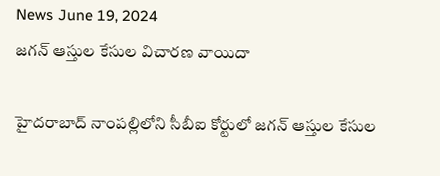News June 19, 2024
జగన్ ఆస్తుల కేసుల విచారణ వాయిదా

హైదరాబాద్ నాంపల్లిలోని సీబీఐ కోర్టులో జగన్ ఆస్తుల కేసుల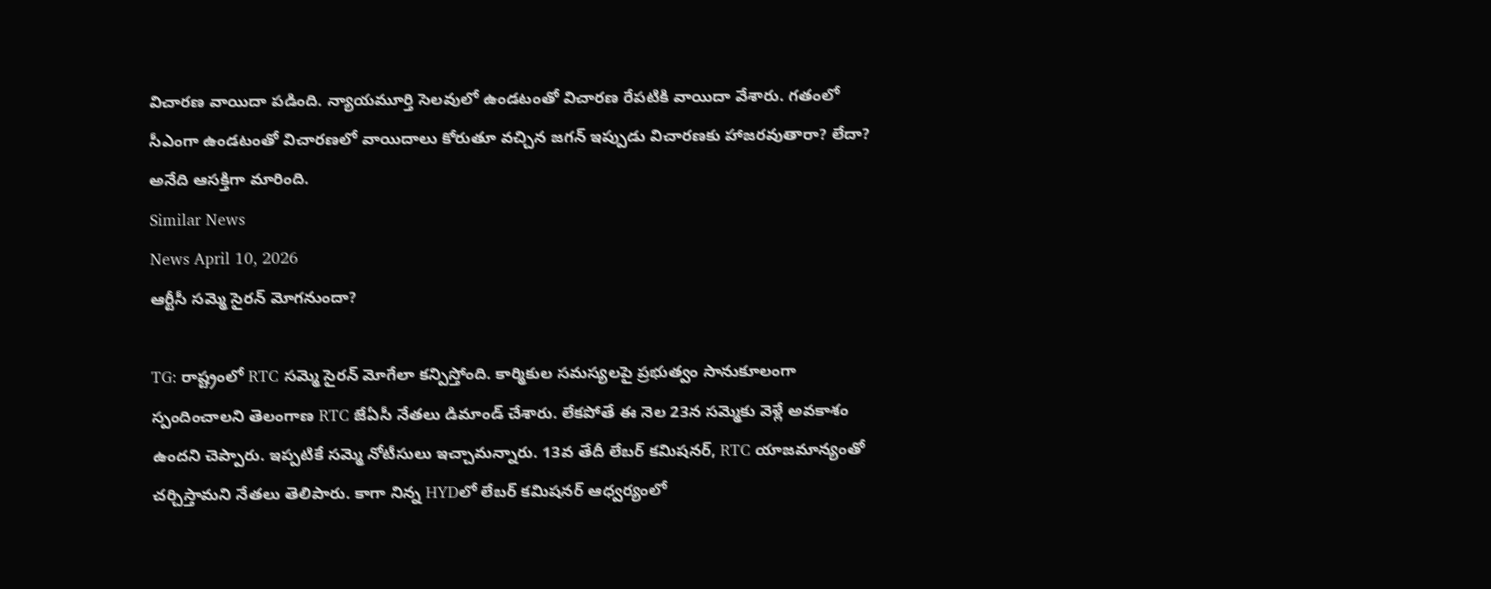విచారణ వాయిదా పడింది. న్యాయమూర్తి సెలవులో ఉండటంతో విచారణ రేపటికి వాయిదా వేశారు. గతంలో సీఎంగా ఉండటంతో విచారణలో వాయిదాలు కోరుతూ వచ్చిన జగన్ ఇప్పుడు విచారణకు హాజరవుతారా? లేదా? అనేది ఆసక్తిగా మారింది.
Similar News
News April 10, 2026
ఆర్టీసీ సమ్మె సైరన్ మోగనుందా?

TG: రాష్ట్రంలో RTC సమ్మె సైరన్ మోగేలా కన్పిస్తోంది. కార్మికుల సమస్యలపై ప్రభుత్వం సానుకూలంగా స్పందించాలని తెలంగాణ RTC జేఏసీ నేతలు డిమాండ్ చేశారు. లేకపోతే ఈ నెల 23న సమ్మెకు వెళ్లే అవకాశం ఉందని చెప్పారు. ఇప్పటికే సమ్మె నోటీసులు ఇచ్చామన్నారు. 13వ తేదీ లేబర్ కమిషనర్, RTC యాజమాన్యంతో చర్చిస్తామని నేతలు తెలిపారు. కాగా నిన్న HYDలో లేబర్ కమిషనర్ ఆధ్వర్యంలో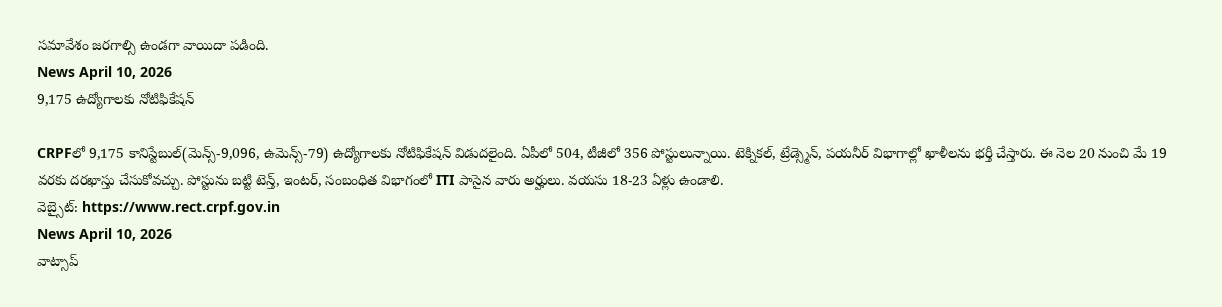సమావేశం జరగాల్సి ఉండగా వాయిదా పడింది.
News April 10, 2026
9,175 ఉద్యోగాలకు నోటిఫికేషన్

CRPFలో 9,175 కానిస్టేబుల్(మెన్స్-9,096, ఉమెన్స్-79) ఉద్యోగాలకు నోటిఫికేషన్ విడుదలైంది. ఏపీలో 504, టీజీలో 356 పోస్టులున్నాయి. టెక్నికల్, ట్రేడ్స్మెన్, పయనీర్ విభాగాల్లో ఖాళీలను భర్తీ చేస్తారు. ఈ నెల 20 నుంచి మే 19 వరకు దరఖాస్తు చేసుకోవచ్చు. పోస్టును బట్టి టెన్త్, ఇంటర్, సంబంధిత విభాగంలో ITI పాసైన వారు అర్హులు. వయసు 18-23 ఏళ్లు ఉండాలి.
వెబ్సైట్: https://www.rect.crpf.gov.in
News April 10, 2026
వాట్సాప్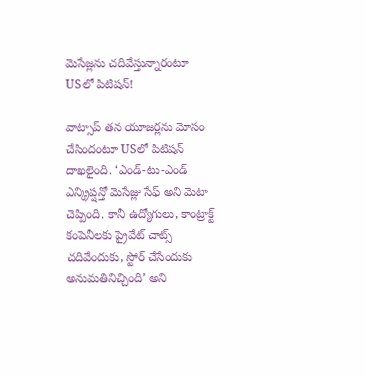మెసేజ్లను చదివేస్తున్నారంటూ USలో పిటిషన్!

వాట్సాప్ తన యూజర్లను మోసం చేసిందంటూ USలో పిటిషన్ దాఖలైంది. ‘ఎండ్-టు-ఎండ్ ఎన్క్రిప్షన్తో మెసేజ్లు సేఫ్ అని మెటా చెప్పింది. కానీ ఉద్యోగులు, కాంట్రాక్ట్ కంపెనీలకు ప్రైవేట్ చాట్స్ చదివేందుకు, స్టోర్ చేసేందుకు అనుమతినిచ్చింది’ అని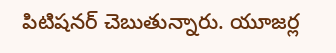పిటిషనర్ చెబుతున్నారు. యూజర్ల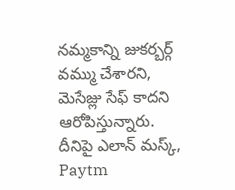నమ్మకాన్ని జుకర్బర్గ్ వమ్ము చేశారని, మెసేజ్లు సేఫ్ కాదని ఆరోపిస్తున్నారు. దీనిపై ఎలాన్ మస్క్, Paytm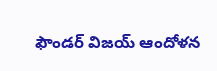ఫౌండర్ విజయ్ ఆందోళన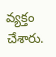వ్యక్తం చేశారు.